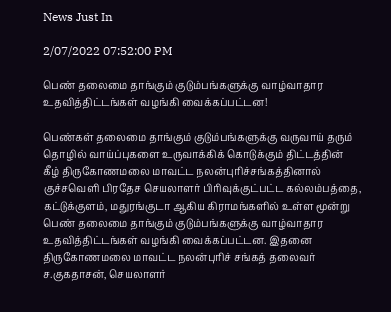News Just In

2/07/2022 07:52:00 PM

பெண் தலைமை தாங்கும் குடும்பங்களுக்கு வாழ்வாதார உதவித்திட்டங்கள் வழங்கி வைக்கப்பட்டன!

பெண்கள் தலைமை தாங்கும் குடும்பங்களுக்கு வருவாய் தரும் தொழில் வாய்ப்புகளை உருவாக்கிக் கொடுக்கும் திட்டத்தின் கீழ் திருகோணமலை மாவட்ட நலன்புரிச்சங்கத்தினால் குச்சவெளி பிரதேச செயலாளர் பிரிவுக்குட்பட்ட கல்லம்பத்தை, கட்டுக்குளம், மதுரங்குடா ஆகிய கிராமங்களில் உள்ள மூன்று பெண் தலைமை தாங்கும் குடும்பங்களுக்கு வாழ்வாதார உதவித்திட்டங்கள் வழங்கி வைக்கப்பட்டன. இதனை திருகோணமலை மாவட்ட நலன்புரிச் சங்கத் தலைவர் ச.குகதாசன், செயலாளர்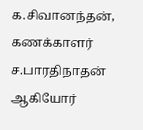க.சிவானந்தன், கணக்காளர் ச.பாரதிநாதன் ஆகியோர்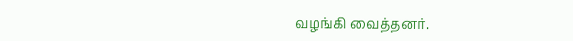வழங்கி வைத்தனர்.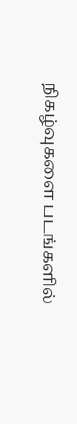நிகழ்வுகளை படங்களில்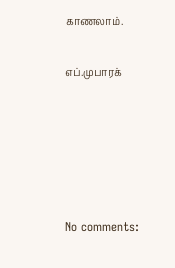காணலாம்.

எப்.முபாரக்





No comments: